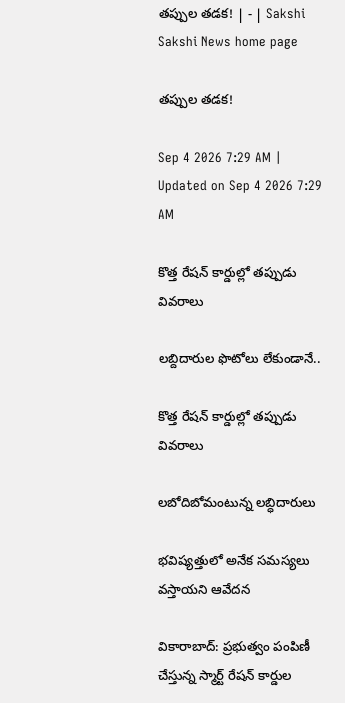తప్పుల తడక! | - | Sakshi
Sakshi News home page

తప్పుల తడక!

Sep 4 2026 7:29 AM | Updated on Sep 4 2026 7:29 AM

కొత్త రేషన్‌ కార్డుల్లో తప్పుడు వివరాలు

లబ్దిదారుల ఫొటోలు లేకుండానే..

కొత్త రేషన్‌ కార్డుల్లో తప్పుడు వివరాలు

లబోదిబోమంటున్న లబ్ధిదారులు

భవిష్యత్తులో అనేక సమస్యలు వస్తాయని ఆవేదన

వికారాబాద్‌: ప్రభుత్వం పంపిణీ చేస్తున్న స్మార్ట్‌ రేషన్‌ కార్డుల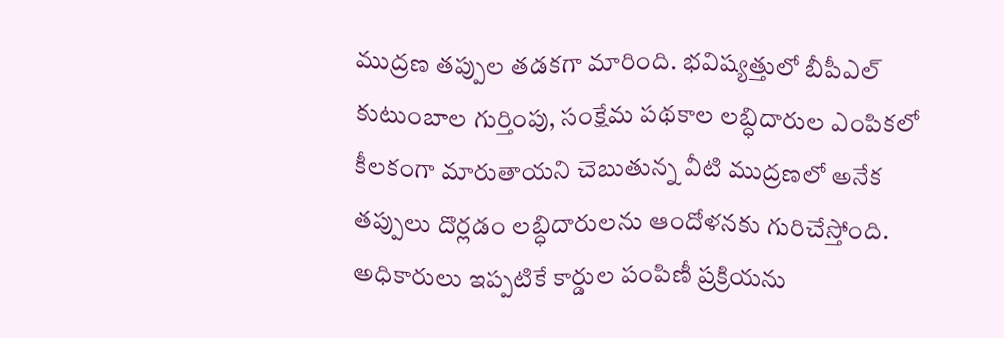ముద్రణ తప్పుల తడకగా మారింది. భవిష్యత్తులో బీపీఎల్‌ కుటుంబాల గుర్తింపు, సంక్షేమ పథకాల లబ్ధిదారుల ఎంపికలో కీలకంగా మారుతాయని చెబుతున్న వీటి ముద్రణలో అనేక తప్పులు దొర్లడం లబ్ధిదారులను ఆందోళనకు గురిచేస్తోంది. అధికారులు ఇప్పటికే కార్డుల పంపిణీ ప్రక్రియను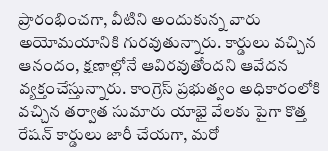ప్రారంభించగా, వీటిని అందుకున్న వారు అయోమయానికి గురవుతున్నారు. కార్డులు వచ్చిన ఆనందం, క్షణాల్లోనే ఆవిరవుతోందని ఆవేదన వ్యక్తంచేస్తున్నారు. కాంగ్రెస్‌ ప్రభుత్వం అధికారంలోకి వచ్చిన తర్వాత సుమారు యాభై వేలకు పైగా కొత్త రేషన్‌ కార్డులు జారీ చేయగా, మరో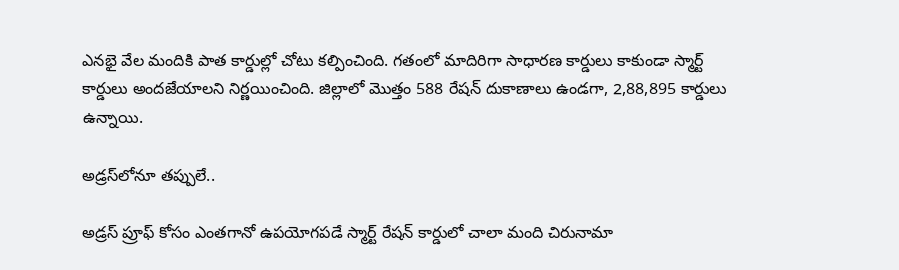ఎనభై వేల మందికి పాత కార్డుల్లో చోటు కల్పించింది. గతంలో మాదిరిగా సాధారణ కార్డులు కాకుండా స్మార్ట్‌ కార్డులు అందజేయాలని నిర్ణయించింది. జిల్లాలో మొత్తం 588 రేషన్‌ దుకాణాలు ఉండగా, 2,88,895 కార్డులు ఉన్నాయి.

అడ్రస్‌లోనూ తప్పులే..

అడ్రస్‌ ప్రూఫ్‌ కోసం ఎంతగానో ఉపయోగపడే స్మార్ట్‌ రేషన్‌ కార్డులో చాలా మంది చిరునామా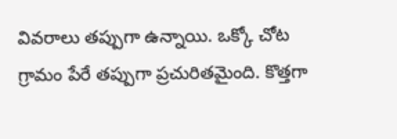వివరాలు తప్పుగా ఉన్నాయి. ఒక్కో చోట గ్రామం పేరే తప్పుగా ప్రచురితమైంది. కొత్తగా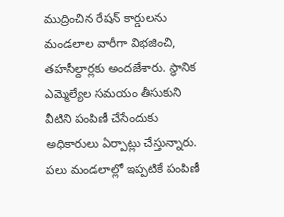ముద్రించిన రేషన్‌ కార్డులను మండలాల వారీగా విభజించి, తహసీల్దార్లకు అందజేశారు. స్థానిక ఎమ్మెల్యేల సమయం తీసుకుని వీటిని పంపిణీ చేసేందుకు అధికారులు ఏర్పాట్లు చేస్తున్నారు. పలు మండలాల్లో ఇప్పటికే పంపిణీ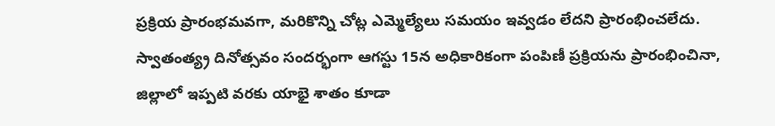ప్రక్రియ ప్రారంభమవగా, మరికొన్ని చోట్ల ఎమ్మెల్యేలు సమయం ఇవ్వడం లేదని ప్రారంభించలేదు. స్వాతంత్య్ర దినోత్సవం సందర్భంగా ఆగస్టు 15న అధికారికంగా పంపిణీ ప్రక్రియను ప్రారంభించినా, జిల్లాలో ఇప్పటి వరకు యాభై శాతం కూడా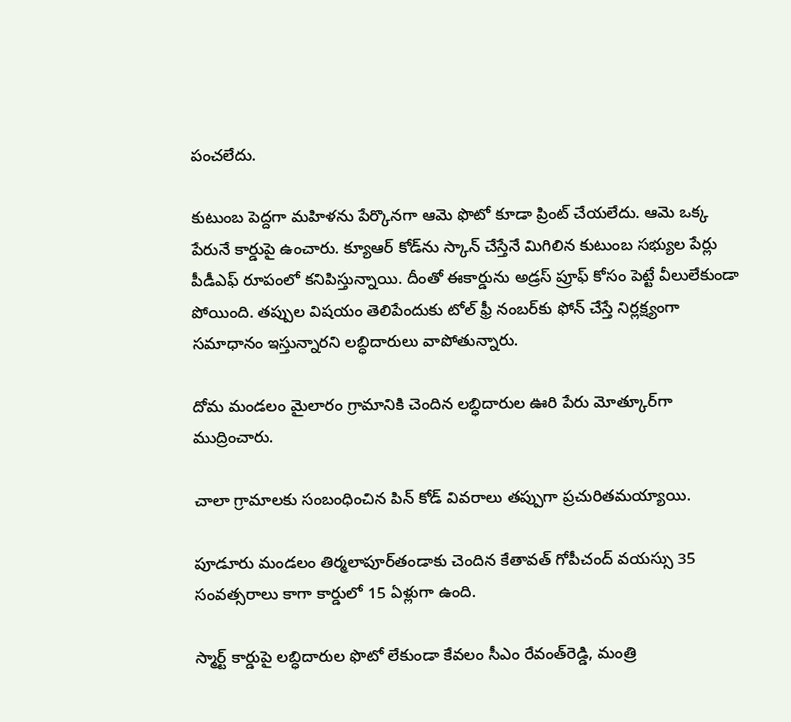పంచలేదు.

కుటుంబ పెద్దగా మహిళను పేర్కొనగా ఆమె ఫొటో కూడా ప్రింట్‌ చేయలేదు. ఆమె ఒక్క పేరునే కార్డుపై ఉంచారు. క్యూఆర్‌ కోడ్‌ను స్కాన్‌ చేస్తేనే మిగిలిన కుటుంబ సభ్యుల పేర్లు పీడీఎఫ్‌ రూపంలో కనిపిస్తున్నాయి. దీంతో ఈకార్డును అడ్రస్‌ ప్రూఫ్‌ కోసం పెట్టే వీలులేకుండా పోయింది. తప్పుల విషయం తెలిపేందుకు టోల్‌ ఫ్రీ నంబర్‌కు ఫోన్‌ చేస్తే నిర్లక్ష్యంగా సమాధానం ఇస్తున్నారని లబ్ధిదారులు వాపోతున్నారు.

దోమ మండలం మైలారం గ్రామానికి చెందిన లబ్ధిదారుల ఊరి పేరు మోత్కూర్‌గా ముద్రించారు.

చాలా గ్రామాలకు సంబంధించిన పిన్‌ కోడ్‌ వివరాలు తప్పుగా ప్రచురితమయ్యాయి.

పూడూరు మండలం తిర్మలాపూర్‌తండాకు చెందిన కేతావత్‌ గోపీచంద్‌ వయస్సు 35 సంవత్సరాలు కాగా కార్డులో 15 ఏళ్లుగా ఉంది.

స్మార్ట్‌ కార్డుపై లబ్ధిదారుల ఫొటో లేకుండా కేవలం సీఎం రేవంత్‌రెడ్డి, మంత్రి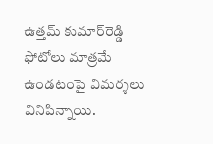ఉత్తమ్‌ కుమార్‌రెడ్డి ఫోటోలు మాత్రమే ఉండటంపై విమర్శలు వినిపిన్నాయి.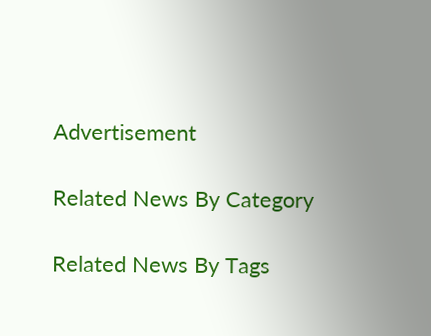Advertisement

Related News By Category

Related News By Tags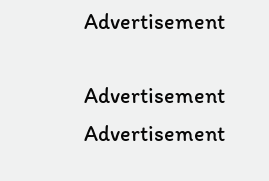Advertisement

Advertisement
Advertisement